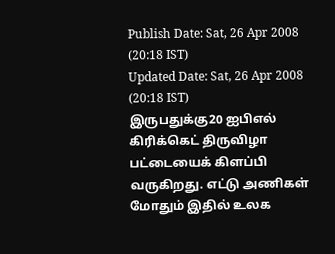Publish Date: Sat, 26 Apr 2008 (20:18 IST)
Updated Date: Sat, 26 Apr 2008 (20:18 IST)
இருபதுக்கு20 ஐபிஎல் கிரிக்கெட் திருவிழா பட்டையைக் கிளப்பி வருகிறது. எட்டு அணிகள் மோதும் இதில் உலக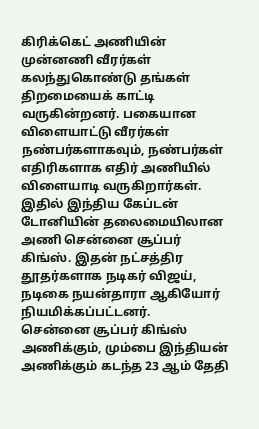கிரிக்கெட் அணியின் முன்னணி வீரர்கள் கலந்துகொண்டு தங்கள் திறமையைக் காட்டி வருகின்றனர். பகையான விளையாட்டு வீரர்கள் நண்பர்களாகவும், நண்பர்கள் எதிரிகளாக எதிர் அணியில் விளையாடி வருகிறார்கள்.
இதில் இந்திய கேப்டன் டோனியின் தலைமையிலான அணி சென்னை சூப்பர் கிங்ஸ். இதன் நட்சத்திர தூதர்களாக நடிகர் விஜய், நடிகை நயன்தாரா ஆகியோர் நியமிக்கப்பட்டனர்.
சென்னை சூப்பர் கிங்ஸ் அணிக்கும், மும்பை இந்தியன் அணிக்கும் கடந்த 23 ஆம் தேதி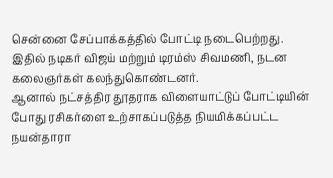சென்னை சேப்பாக்கத்தில் போட்டி நடைபெற்றது. இதில் நடிகர் விஜய் மற்றும் டிரம்ஸ் சிவமணி, நடன கலைஞர்கள் கலந்துகொண்டனர்.
ஆனால் நட்சத்திர தூதராக விளையாட்டுப் போட்டியின் போது ரசிகர்ளை உற்சாகப்படுத்த நியமிக்கப்பட்ட நயன்தாரா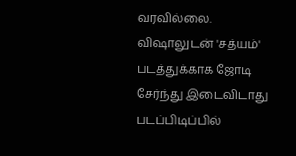வரவில்லை. விஷாலுடன் 'சத்யம்' படத்துக்காக ஜோடி சேர்ந்து இடைவிடாது படப்பிடிப்பில்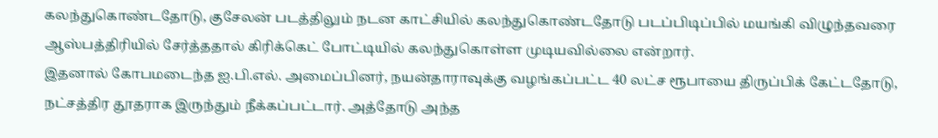கலந்துகொண்டதோடு, குசேலன் படத்திலும் நடன காட்சியில் கலந்துகொண்டதோடு படப்பிடிப்பில் மயங்கி விழுந்தவரை ஆஸ்பத்திரியில் சேர்த்ததால் கிரிக்கெட் போட்டியில் கலந்துகொள்ள முடியவில்லை என்றார்.
இதனால் கோபமடைந்த ஐ.பி.எல். அமைப்பினர், நயன்தாராவுக்கு வழங்கப்பட்ட 40 லட்ச ரூபாயை திருப்பிக் கேட்டதோடு, நட்சத்திர தூதராக இருந்தும் நீக்கப்பட்டார். அத்தோடு அந்த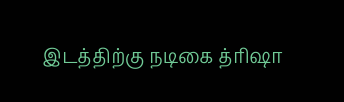இடத்திற்கு நடிகை த்ரிஷா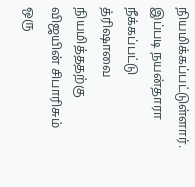நியமிக்கப்பட்டுள்ளார்.
இப்படி நயன்தாரா நீக்கப்பட்டு த்ரிஷாவை நியமித்ததற்கு விஜயின் சிபாரிசும் ஒரு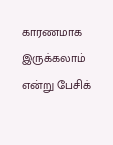காரணமாக இருக்கலாம் என்று பேசிக்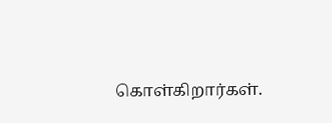கொள்கிறார்கள்.